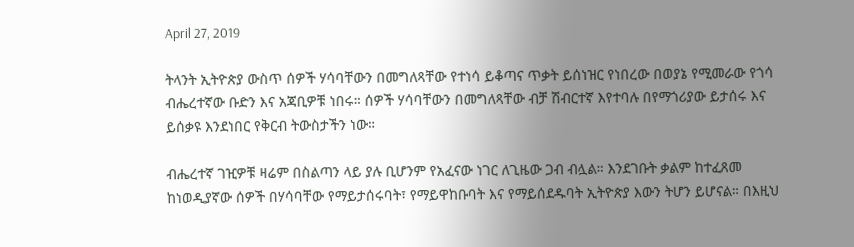April 27, 2019

ትላንት ኢትዮጵያ ውስጥ ሰዎች ሃሳባቸውን በመግለጻቸው የተነሳ ይቆጣና ጥቃት ይሰነዝር የነበረው በወያኔ የሚመራው የጎሳ ብሔረተኛው ቡድን እና አጃቢዎቹ ነበሩ። ሰዎች ሃሳባቸውን በመግለጻቸው ብቻ ሽብርተኛ እየተባሉ በየማጎሪያው ይታሰሩ እና ይሰቃዩ እንደነበር የቅርብ ትውስታችን ነው።

ብሔረተኛ ገዢዎቹ ዛሬም በስልጣን ላይ ያሉ ቢሆንም የአፈናው ነገር ለጊዜው ጋብ ብሏል። እንደገቡት ቃልም ከተፈጸመ ከነወዲያኛው ሰዎች በሃሳባቸው የማይታሰሩባት፣ የማይዋከቡባት እና የማይሰደዱባት ኢትዮጵያ እውን ትሆን ይሆናል። በእዚህ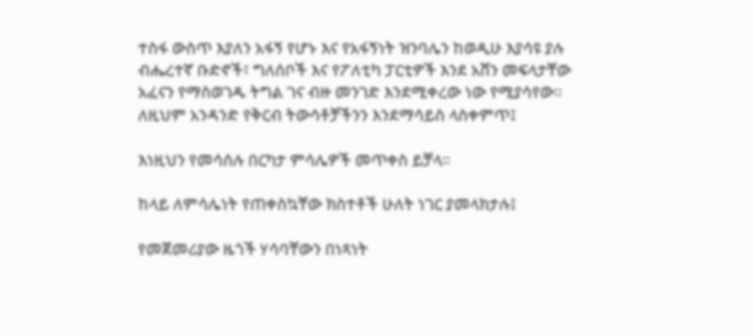ተስፋ ውስጥ እያለን አፋኝ የሆኑ እና የአፋኝነት ዝንባሌን ከወዲሁ እያሳዩ ያሉ ብሔረተኛ ቡድኖች፣ ግለሰቦች እና የፖለቲካ ፓርቲዎች እንደ አሸን መፍላታቸው አፈናን የማስወገዱ ትግል ገና ብዙ መንገድ እንደሚቀረው ነው የሚያሳየው። ለዚህም አንዳንድ የቅርብ ትውሳቶቻችንን እንደማሳይስ ላስቀምጥ፤

እነዚህን የመሳሰሉ በርካታ ምሳሌዎች መጥቀስ ይቻላ።

ከላይ ለምሳሌነት የጠቀስኳቸው ክስተቶች ሁለት ነገር ያመላክታሉ፤

የመጀመሪያው ዜጎች ሃሳባቸውን በነጻነት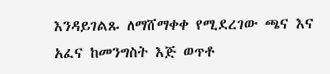እንዳይገልጹ ለማሸማቀቀ የሚደረገው ጫና እና አፈና ከመንግስት እጅ ወጥቶ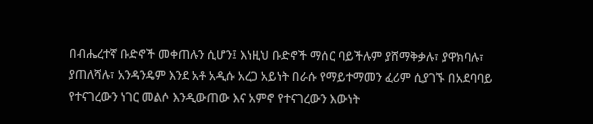በብሔረተኛ ቡድኖች መቀጠሉን ሲሆን፤ እነዚህ ቡድኖች ማሰር ባይችሉም ያሸማቅቃሉ፣ ያዋክባሉ፣ ያጠለሻሉ፣ አንዳንዴም እንደ አቶ አዲሱ አረጋ አይነት በራሱ የማይተማመን ፈሪም ሲያገኙ በአደባባይ የተናገረውን ነገር መልሶ እንዲውጠው እና አምኖ የተናገረውን እውነት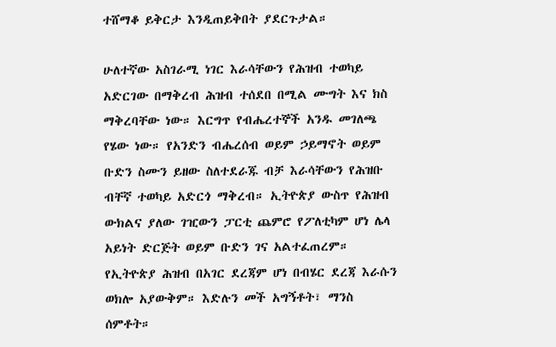ተሸማቆ ይቅርታ እንዲጠይቅበት ያደርጉታል።

ሁለተኛው አስገራሚ ነገር እራሳቸውን የሕዝብ ተወካይ አድርገው በማቅረብ ሕዝብ ተሰደበ በሚል ሙግት እና ክስ ማቅረባቸው ነው። እርግጥ የብሔረተኞች አንዱ መገለጫ የሄው ነው። የአንድን ብሔረሰብ ወይም ኃይማኖት ወይም ቡድን ስሙን ይዘው ስለተደራጁ ብቻ እራሳቸውን የሕዝቡ ብቸኛ ተወካይ አድርጎ ማቅረብ። ኢትዮጵያ ውስጥ የሕዝብ ውክልና ያለው ገዢውን ፓርቲ ጨምሮ የፖለቲካም ሆነ ሌላ አይነት ድርጅት ወይም ቡድን ገና አልተፈጠረም። የኢትዮጵያ ሕዝብ በአገር ደረጃም ሆነ በብሄር ደረጃ እራሱን ወክሎ አያውቅም። እድሉን መች አግኝቶት፣ ማንስ ሰምቶት።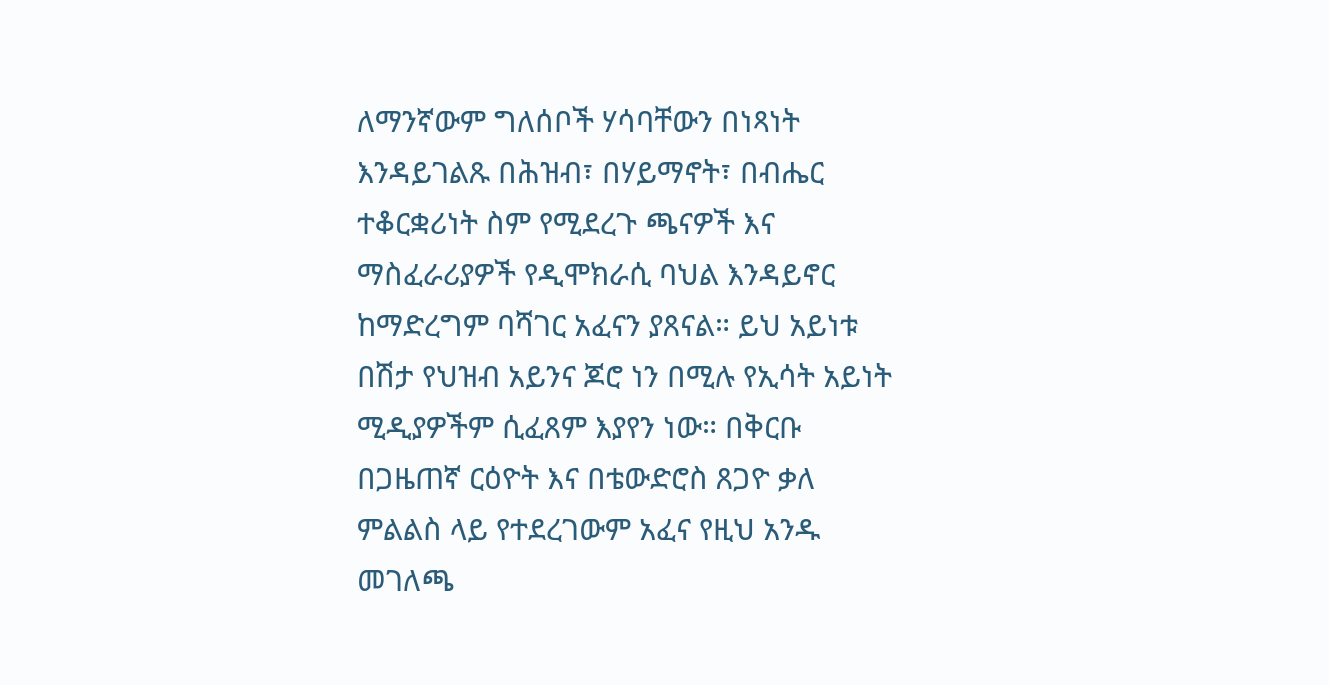ለማንኛውም ግለሰቦች ሃሳባቸውን በነጻነት እንዳይገልጹ በሕዝብ፣ በሃይማኖት፣ በብሔር ተቆርቋሪነት ስም የሚደረጉ ጫናዎች እና ማስፈራሪያዎች የዲሞክራሲ ባህል እንዳይኖር ከማድረግም ባሻገር አፈናን ያጸናል። ይህ አይነቱ በሽታ የህዝብ አይንና ጆሮ ነን በሚሉ የኢሳት አይነት ሚዲያዎችም ሲፈጸም እያየን ነው። በቅርቡ በጋዜጠኛ ርዕዮት እና በቴውድሮስ ጸጋዮ ቃለ ምልልስ ላይ የተደረገውም አፈና የዚህ አንዱ መገለጫ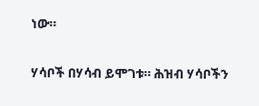ነው።

ሃሳቦች በሃሳብ ይሞገቱ። ሕዝብ ሃሳቦችን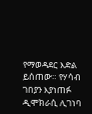የማወዳደር እድል ይሰጠው። የሃሳብ ገበያን እያነጠፉ ዲሞክራሲ ሊገነባ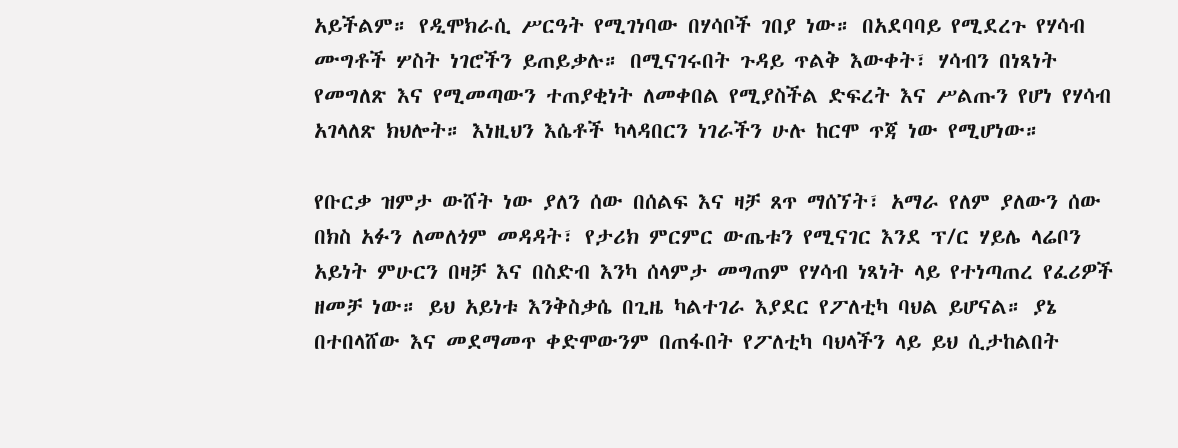አይችልም። የዲሞክራሲ ሥርዓት የሚገነባው በሃሳቦች ገበያ ነው። በአደባባይ የሚደረጉ የሃሳብ ሙግቶች ሦስት ነገሮችን ይጠይቃሉ። በሚናገሩበት ጉዳይ ጥልቅ እውቀት፣ ሃሳብን በነጻነት የመግለጽ እና የሚመጣውን ተጠያቂነት ለመቀበል የሚያስችል ድፍረት እና ሥልጡን የሆነ የሃሳብ አገላለጽ ክህሎት። እነዚህን እሴቶች ካላዳበርን ነገራችን ሁሉ ከርሞ ጥጃ ነው የሚሆነው።

የቡርቃ ዝምታ ውሸት ነው ያለን ሰው በሰልፍ እና ዛቻ ጸጥ ማሰኘት፣ አማራ የለም ያለውን ሰው በክስ አፉን ለመለጎም መዳዳት፣ የታሪክ ምርምር ውጤቱን የሚናገር እንደ ፕ/ር ሃይሌ ላሬቦን አይነት ምሁርን በዛቻ እና በስድብ እንካ ሰላምታ መግጠም የሃሳብ ነጻነት ላይ የተነጣጠረ የፈሪዎች ዘመቻ ነው። ይህ አይነቱ እንቅስቃሴ በጊዜ ካልተገራ እያደር የፖለቲካ ባህል ይሆናል። ያኔ በተበላሸው እና መደማመጥ ቀድሞውንም በጠፋበት የፖለቲካ ባህላችን ላይ ይህ ሲታከልበት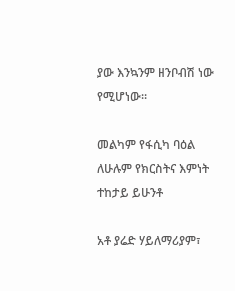ያው እንኳንም ዘንቦብሽ ነው የሚሆነው።

መልካም የፋሲካ ባዕል ለሁሉም የክርስትና እምነት ተከታይ ይሁንቶ

አቶ ያሬድ ሃይለማሪያም፣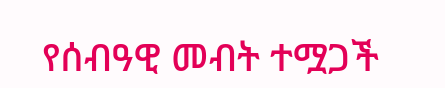የሰብዓዊ መብት ተሟጋች